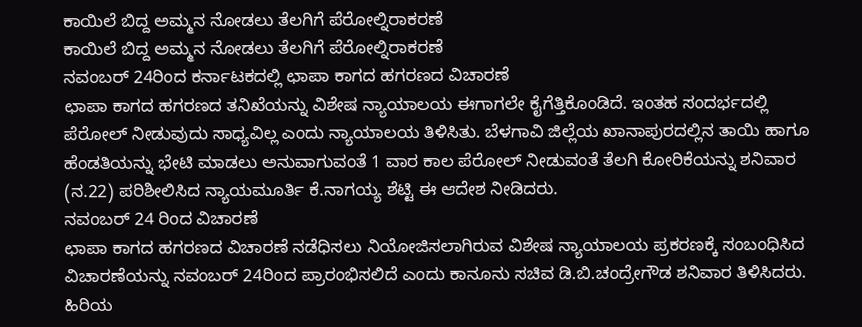ಕಾಯಿಲೆ ಬಿದ್ದ ಅಮ್ಮನ ನೋಡಲು ತೆಲಗಿಗೆ ಪೆರೋಲ್ನಿರಾಕರಣೆ
ಕಾಯಿಲೆ ಬಿದ್ದ ಅಮ್ಮನ ನೋಡಲು ತೆಲಗಿಗೆ ಪೆರೋಲ್ನಿರಾಕರಣೆ
ನವಂಬರ್ 24ರಿಂದ ಕರ್ನಾಟಕದಲ್ಲಿ ಛಾಪಾ ಕಾಗದ ಹಗರಣದ ವಿಚಾರಣೆ
ಛಾಪಾ ಕಾಗದ ಹಗರಣದ ತನಿಖೆಯನ್ನು ವಿಶೇಷ ನ್ಯಾಯಾಲಯ ಈಗಾಗಲೇ ಕೈಗೆತ್ತಿಕೊಂಡಿದೆ. ಇಂತಹ ಸಂದರ್ಭದಲ್ಲಿ ಪೆರೋಲ್ ನೀಡುವುದು ಸಾಧ್ಯವಿಲ್ಲ ಎಂದು ನ್ಯಾಯಾಲಯ ತಿಳಿಸಿತು. ಬೆಳಗಾವಿ ಜಿಲ್ಲೆಯ ಖಾನಾಪುರದಲ್ಲಿನ ತಾಯಿ ಹಾಗೂ ಹೆಂಡತಿಯನ್ನು ಭೇಟಿ ಮಾಡಲು ಅನುವಾಗುವಂತೆ 1 ವಾರ ಕಾಲ ಪೆರೋಲ್ ನೀಡುವಂತೆ ತೆಲಗಿ ಕೋರಿಕೆಯನ್ನು ಶನಿವಾರ (ನ.22) ಪರಿಶೀಲಿಸಿದ ನ್ಯಾಯಮೂರ್ತಿ ಕೆ.ನಾಗಯ್ಯ ಶೆಟ್ಟಿ ಈ ಆದೇಶ ನೀಡಿದರು.
ನವಂಬರ್ 24 ರಿಂದ ವಿಚಾರಣೆ
ಛಾಪಾ ಕಾಗದ ಹಗರಣದ ವಿಚಾರಣೆ ನಡೆಧಿಸಲು ನಿಯೋಜಿಸಲಾಗಿರುವ ವಿಶೇಷ ನ್ಯಾಯಾಲಯ ಪ್ರಕರಣಕ್ಕೆ ಸಂಬಂಧಿಸಿದ ವಿಚಾರಣೆಯನ್ನು ನವಂಬರ್ 24ರಿಂದ ಪ್ರಾರಂಭಿಸಲಿದೆ ಎಂದು ಕಾನೂನು ಸಚಿವ ಡಿ.ಬಿ.ಚಂದ್ರೇಗೌಡ ಶನಿವಾರ ತಿಳಿಸಿದರು.
ಹಿರಿಯ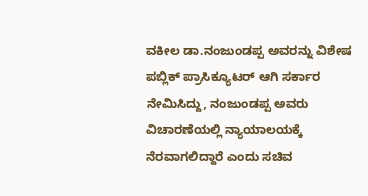ವಕೀಲ ಡಾ.ನಂಜುಂಡಪ್ಪ ಅವರನ್ನು ವಿಶೇಷ ಪಬ್ಲಿಕ್ ಪ್ರಾಸಿಕ್ಯೂಟರ್ ಆಗಿ ಸರ್ಕಾರ ನೇಮಿಸಿದ್ದು, ನಂಜುಂಡಪ್ಪ ಅವರು ವಿಚಾರಣೆಯಲ್ಲಿ ನ್ಯಾಯಾಲಯಕ್ಕೆ ನೆರವಾಗಲಿದ್ದಾರೆ ಎಂದು ಸಚಿವ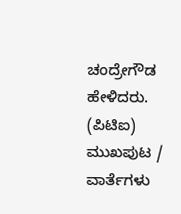ಚಂದ್ರೇಗೌಡ ಹೇಳಿದರು.
(ಪಿಟಿಐ)
ಮುಖಪುಟ / ವಾರ್ತೆಗಳು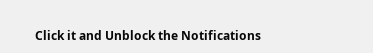Click it and Unblock the Notifications